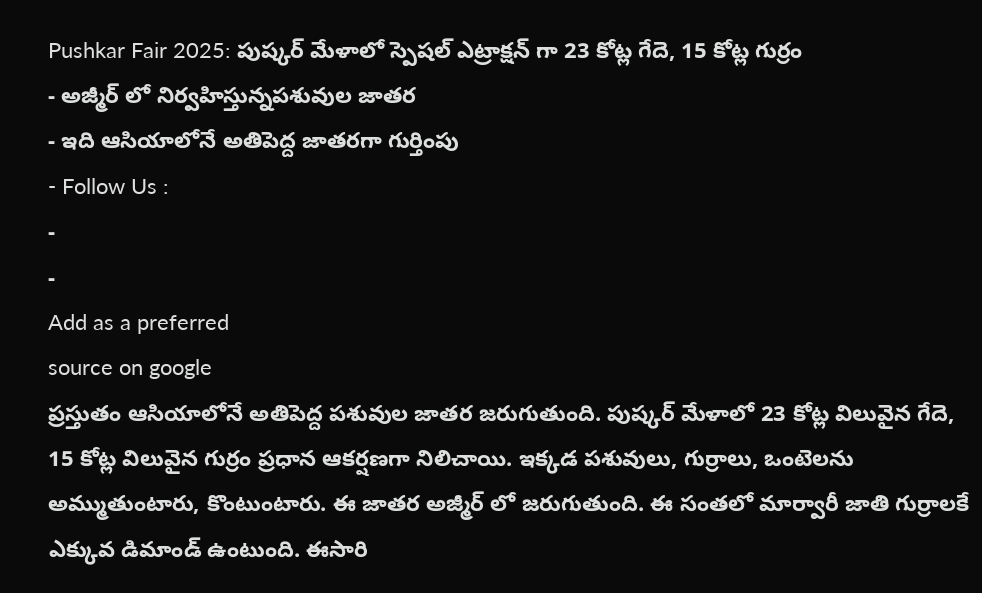Pushkar Fair 2025: పుష్కర్ మేళాలో స్పెషల్ ఎట్రాక్షన్ గా 23 కోట్ల గేదె, 15 కోట్ల గుర్రం
- అజ్మీర్ లో నిర్వహిస్తున్నపశువుల జాతర
- ఇది ఆసియాలోనే అతిపెద్ద జాతరగా గుర్తింపు
- Follow Us :
-
-
Add as a preferred
source on google
ప్రస్తుతం ఆసియాలోనే అతిపెద్ద పశువుల జాతర జరుగుతుంది. పుష్కర్ మేళాలో 23 కోట్ల విలువైన గేదె, 15 కోట్ల విలువైన గుర్రం ప్రధాన ఆకర్షణగా నిలిచాయి. ఇక్కడ పశువులు, గుర్రాలు, ఒంటెలను అమ్ముతుంటారు, కొంటుంటారు. ఈ జాతర అజ్మీర్ లో జరుగుతుంది. ఈ సంతలో మార్వారీ జాతి గుర్రాలకే ఎక్కువ డిమాండ్ ఉంటుంది. ఈసారి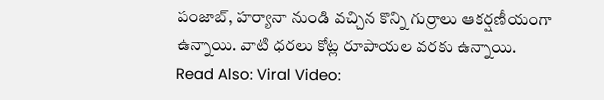పంజాబ్, హర్యానా నుండి వచ్చిన కొన్ని గుర్రాలు ఆకర్షణీయంగా ఉన్నాయి. వాటి ధరలు కోట్ల రూపాయల వరకు ఉన్నాయి.
Read Also: Viral Video: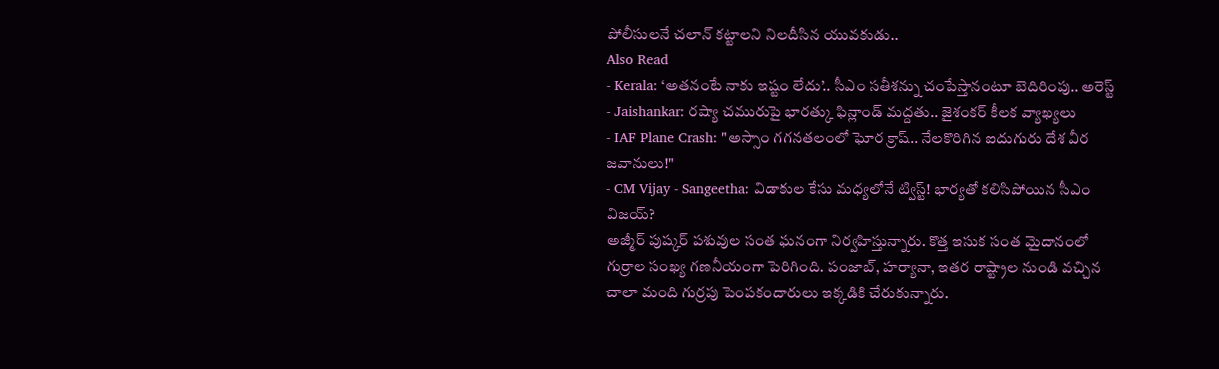పోలీసులనే చలాన్ కట్టాలని నిలదీసిన యువకుడు..
Also Read
- Kerala: ‘అతనంటే నాకు ఇష్టం లేదు’.. సీఎం సతీశన్ను చంపేస్తానంటూ బెదిరింపు.. అరెస్ట్
- Jaishankar: రష్యా చమురుపై భారత్కు ఫిన్లాండ్ మద్దతు.. జైశంకర్ కీలక వ్యాఖ్యలు
- IAF Plane Crash: "అస్సాం గగనతలంలో ఘోర క్రాష్.. నేలకొరిగిన ఐదుగురు దేశ వీర జవానులు!"
- CM Vijay - Sangeetha: విడాకుల కేసు మధ్యలోనే ట్విస్ట్! భార్యతో కలిసిపోయిన సీఎం విజయ్?
అజ్మీర్ పుష్కర్ పశువుల సంత ఘనంగా నిర్వహిస్తున్నారు. కొత్త ఇసుక సంత మైదానంలో గుర్రాల సంఖ్య గణనీయంగా పెరిగింది. పంజాబ్, హర్యానా, ఇతర రాష్ట్రాల నుండి వచ్చిన చాలా మంది గుర్రపు పెంపకందారులు ఇక్కడికి చేరుకున్నారు.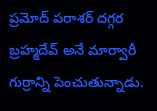ప్రమోద్ పరాశర్ దగ్గర బ్రహ్మదేవ్ అనే మార్వారీ గుర్రాన్ని పెంచుతున్నాడు.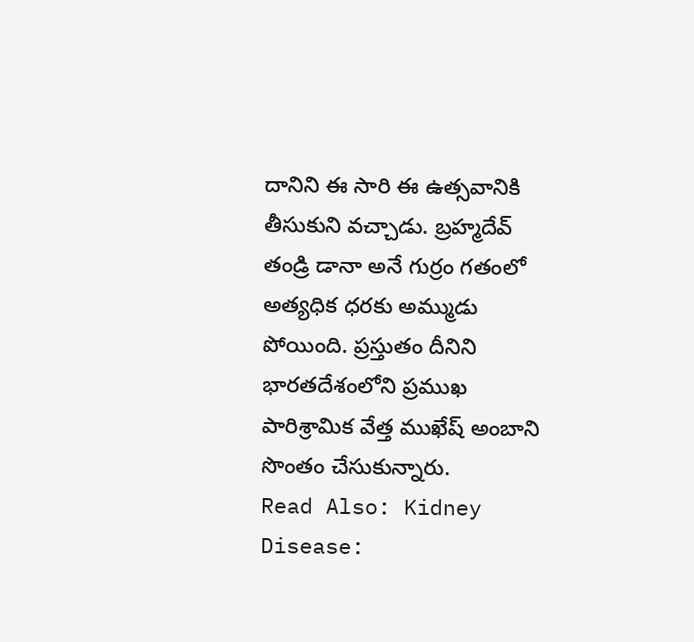దానిని ఈ సారి ఈ ఉత్సవానికి తీసుకుని వచ్చాడు. బ్రహ్మదేవ్ తండ్రి డానా అనే గుర్రం గతంలో అత్యధిక ధరకు అమ్ముడు పోయింది. ప్రస్తుతం దీనిని భారతదేశంలోని ప్రముఖ పారిశ్రామిక వేత్త ముఖేష్ అంబాని సొంతం చేసుకున్నారు.
Read Also: Kidney Disease: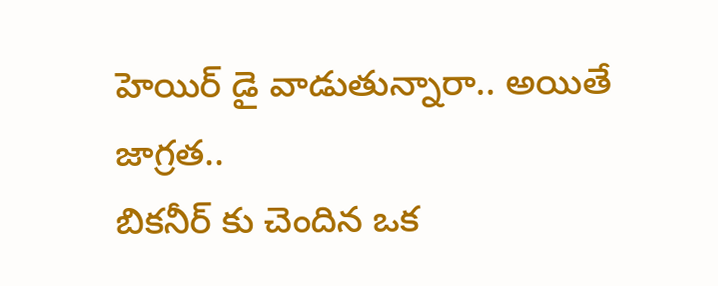హెయిర్ డై వాడుతున్నారా.. అయితే జాగ్రత..
బికనీర్ కు చెందిన ఒక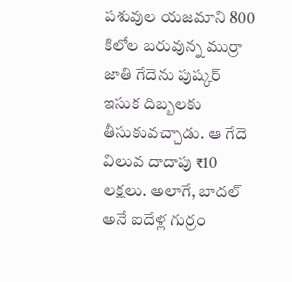పశువుల యజమాని 800 కిలోల బరువున్న ముర్రా జాతి గేదెను పుష్కర్ ఇసుక దిబ్బలకు తీసుకువచ్చాడు. ఆ గేదె విలువ దాదాపు ₹10 లక్షలు. అలాగే, బాదల్ అనే ఐదేళ్ల గుర్రం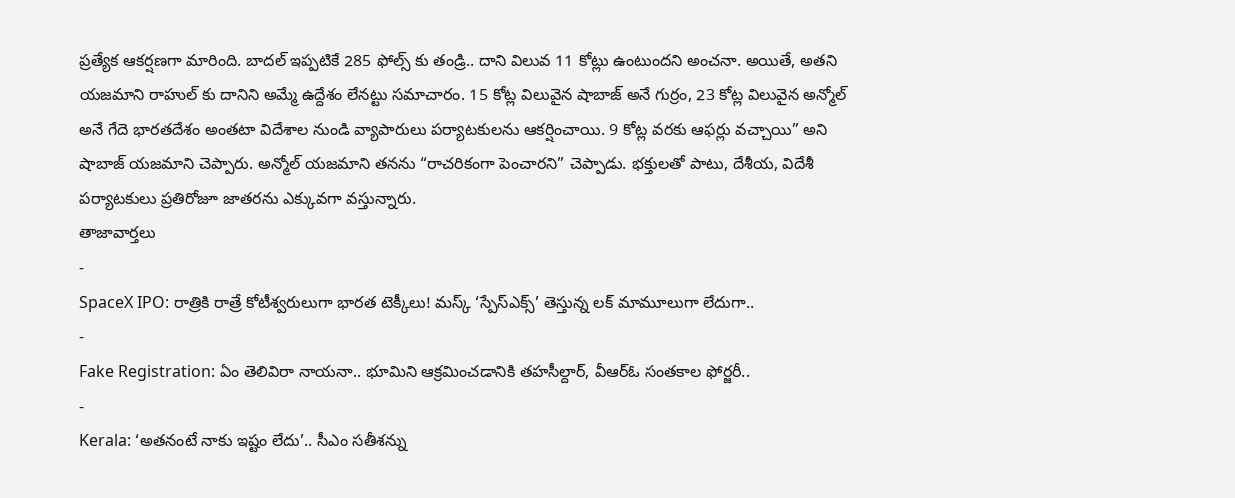ప్రత్యేక ఆకర్షణగా మారింది. బాదల్ ఇప్పటికే 285 ఫోల్స్ కు తండ్రి.. దాని విలువ 11 కోట్లు ఉంటుందని అంచనా. అయితే, అతని యజమాని రాహుల్ కు దానిని అమ్మే ఉద్దేశం లేనట్టు సమాచారం. 15 కోట్ల విలువైన షాబాజ్ అనే గుర్రం, 23 కోట్ల విలువైన అన్మోల్ అనే గేదె భారతదేశం అంతటా విదేశాల నుండి వ్యాపారులు పర్యాటకులను ఆకర్షించాయి. 9 కోట్ల వరకు ఆఫర్లు వచ్చాయి” అని షాబాజ్ యజమాని చెప్పారు. అన్మోల్ యజమాని తనను “రాచరికంగా పెంచారని” చెప్పాడు. భక్తులతో పాటు, దేశీయ, విదేశీ పర్యాటకులు ప్రతిరోజూ జాతరను ఎక్కువగా వస్తున్నారు.
తాజావార్తలు
-
SpaceX IPO: రాత్రికి రాత్రే కోటీశ్వరులుగా భారత టెక్కీలు! మస్క్ ‘స్పేస్ఎక్స్’ తెస్తున్న లక్ మామూలుగా లేదుగా..
-
Fake Registration: ఏం తెలివిరా నాయనా.. భూమిని ఆక్రమించడానికి తహసీల్దార్, వీఆర్ఓ సంతకాల ఫోర్జరీ..
-
Kerala: ‘అతనంటే నాకు ఇష్టం లేదు’.. సీఎం సతీశన్ను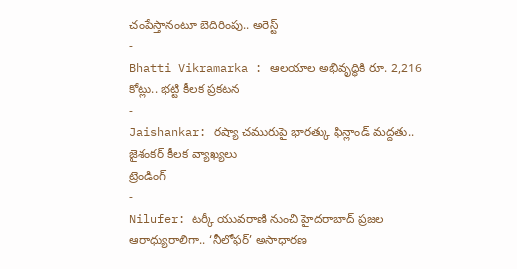చంపేస్తానంటూ బెదిరింపు.. అరెస్ట్
-
Bhatti Vikramarka : ఆలయాల అభివృద్ధికి రూ. 2,216 కోట్లు.. భట్టి కీలక ప్రకటన
-
Jaishankar: రష్యా చమురుపై భారత్కు ఫిన్లాండ్ మద్దతు.. జైశంకర్ కీలక వ్యాఖ్యలు
ట్రెండింగ్
-
Nilufer: టర్కీ యువరాణి నుంచి హైదరాబాద్ ప్రజల ఆరాధ్యురాలిగా.. ‘నీలోఫర్’ అసాధారణ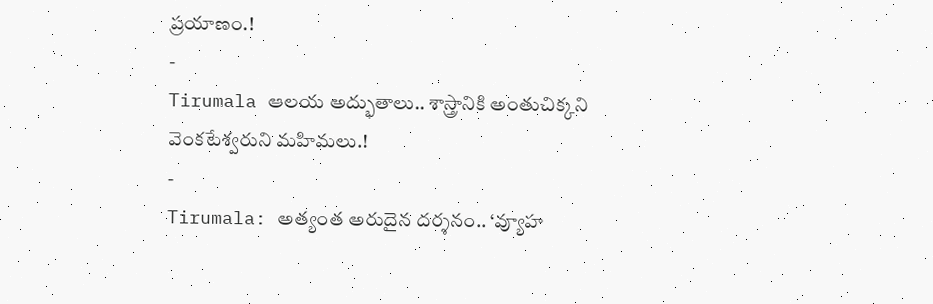ప్రయాణం.!
-
Tirumala ఆలయ అద్భుతాలు.. శాస్త్రానికి అంతుచిక్కని వెంకటేశ్వరుని మహిమలు.!
-
Tirumala: అత్యంత అరుదైన దర్శనం.. ‘వ్యూహ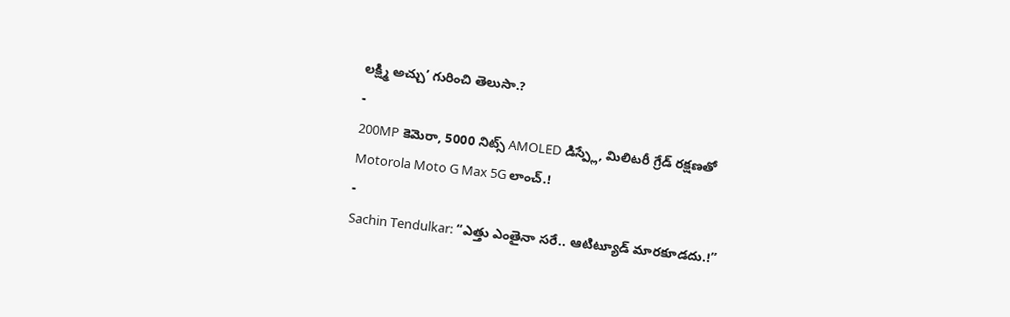లక్ష్మి అచ్చు’ గురించి తెలుసా.?
-
200MP కెమెరా, 5000 నిట్స్ AMOLED డిస్ప్లే, మిలిటరీ గ్రేడ్ రక్షణతో Motorola Moto G Max 5G లాంచ్.!
-
Sachin Tendulkar: “ఎత్తు ఎంతైనా సరే.. ఆటిట్యూడ్ మారకూడదు.!”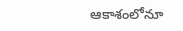ఆకాశంలోనూ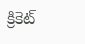క్రికెట్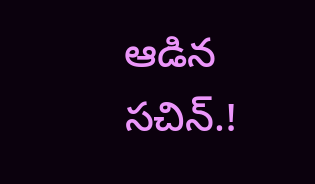ఆడిన సచిన్.!